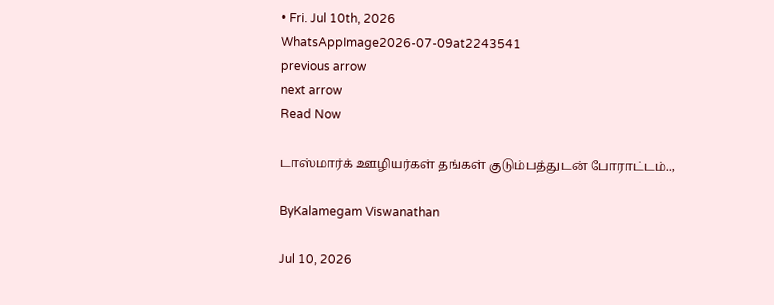• Fri. Jul 10th, 2026
WhatsAppImage2026-07-09at2243541
previous arrow
next arrow
Read Now

டாஸ்மார்க் ஊழியர்கள் தங்கள் குடும்பத்துடன் போராட்டம்..,

ByKalamegam Viswanathan

Jul 10, 2026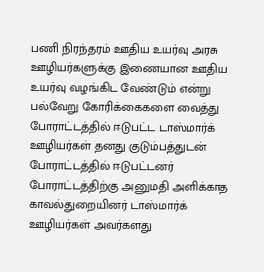பணி நிரந்தரம் ஊதிய உயர்வு அரசு ஊழியர்களுக்கு இணையான ஊதிய உயர்வு வழங்கிட வேண்டும் என்று பல்வேறு கோரிக்கைகளை வைத்து போராட்டத்தில் ஈடுபட்ட டாஸ்மார்க் ஊழியர்கள் தனது குடும்பத்துடன் போராட்டத்தில் ஈடுபட்டனர் போராட்டத்திற்கு அனுமதி அளிக்காத காவல்துறையினர் டாஸ்மார்க் ஊழியர்கள் அவர்களது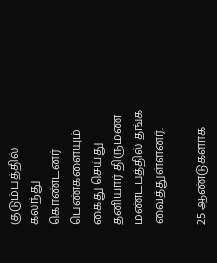குடும்பத்தில் கலந்து கொண்டனர் பெண்களையும் கைது செய்து தனியார் திருமண மண்டபத்தில் தங்க வைத்துள்ளனர்.

25 ஆண்டுகளாக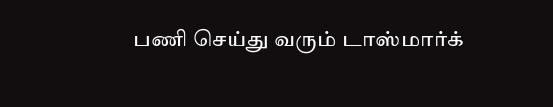பணி செய்து வரும் டாஸ்மார்க்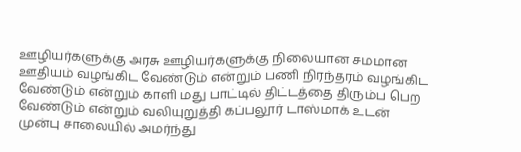ஊழியர்களுக்கு அரசு ஊழியர்களுக்கு நிலையான சமமான ஊதியம் வழங்கிட வேண்டும் என்றும் பணி நிரந்தரம் வழங்கிட வேண்டும் என்றும் காளி மது பாட்டில் திட்டத்தை திரும்ப பெற வேண்டும் என்றும் வலியுறுத்தி கப்பலூர் டாஸ்மாக் உடன் முன்பு சாலையில் அமர்ந்து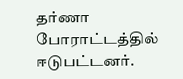தர்ணா போராட்டத்தில் ஈடுபட்டனர்.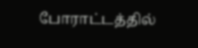போராட்டத்தில்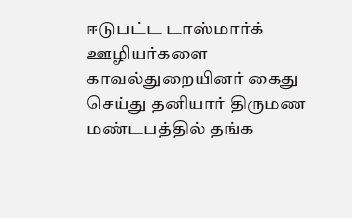ஈடுபட்ட டாஸ்மார்க் ஊழியர்களை காவல்துறையினர் கைது செய்து தனியார் திருமண மண்டபத்தில் தங்க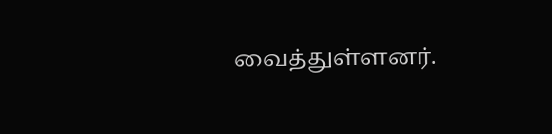வைத்துள்ளனர்.